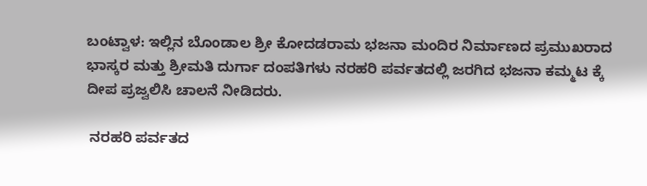ಬಂಟ್ವಾಳ: ಇಲ್ಲಿನ ಬೊಂಡಾಲ ಶ್ರೀ ಕೋದಡರಾಮ ಭಜನಾ ಮಂದಿರ ನಿರ್ಮಾಣದ ಪ್ರಮುಖರಾದ ಭಾಸ್ಕರ ಮತ್ತು ಶ್ರೀಮತಿ ದುರ್ಗಾ ದಂಪತಿಗಳು ನರಹರಿ ಪರ್ವತದಲ್ಲಿ ಜರಗಿದ ಭಜನಾ ಕಮ್ಮಟ ಕ್ಕೆ ದೀಪ ಪ್ರಜ್ವಲಿಸಿ ಚಾಲನೆ ನೀಡಿದರು.

 ನರಹರಿ ಪರ್ವತದ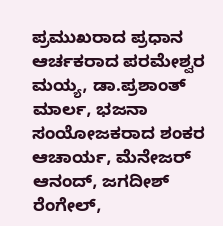ಪ್ರಮುಖರಾದ ಪ್ರಧಾನ ಆರ್ಚಕರಾದ ಪರಮೇಶ್ವರ ಮಯ್ಯ, ಡಾ.ಪ್ರಶಾಂತ್ ಮಾರ್ಲ, ಭಜನಾ ಸಂಯೋಜಕರಾದ ಶಂಕರ ಆಚಾರ್ಯ, ಮೆನೇಜರ್ ಆನಂದ್, ಜಗದೀಶ್ ರೆಂಗೇಲ್,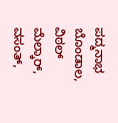ಪದ್ಮನಾಭ ಬೊಂಡಾಲ, ವಿಠಲ್ ಮೆಲ್ಕಾರ್, ವಸಂತ್,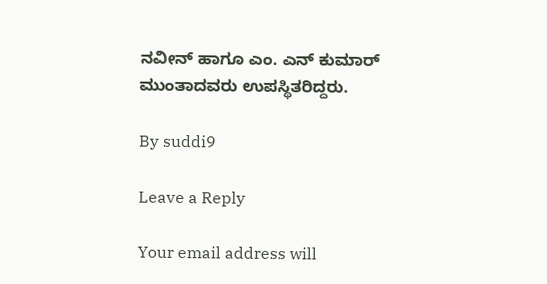ನವೀನ್ ಹಾಗೂ ಎಂ. ಎನ್ ಕುಮಾರ್ ಮುಂತಾದವರು ಉಪಸ್ಥಿತರಿದ್ದರು.

By suddi9

Leave a Reply

Your email address will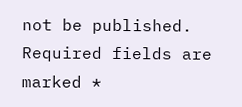not be published. Required fields are marked *